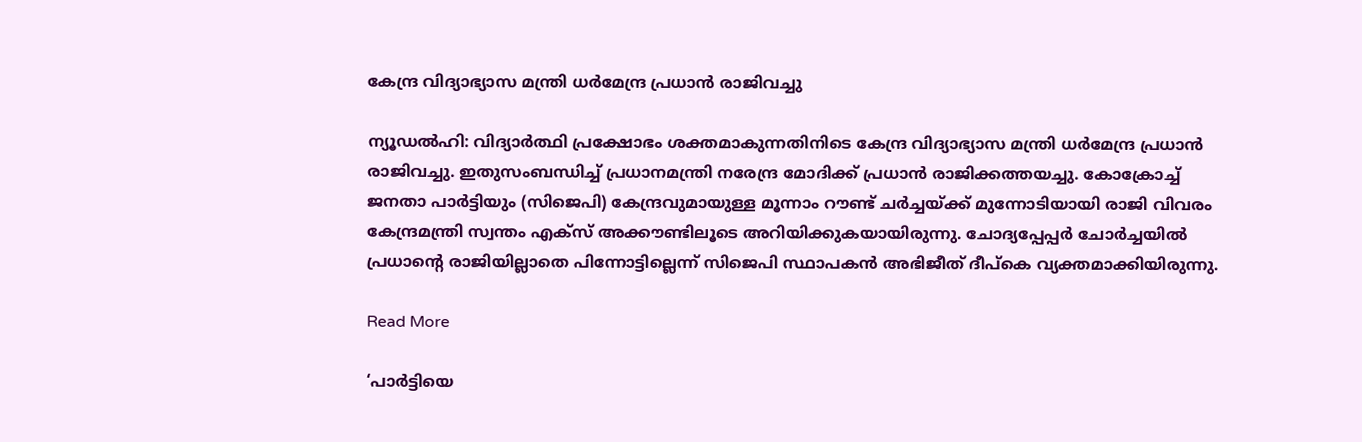കേന്ദ്ര വിദ്യാഭ്യാസ മന്ത്രി ധര്‍മേന്ദ്ര പ്രധാന്‍ രാജിവച്ചു

ന്യൂഡല്‍ഹി: വിദ്യാര്‍ത്ഥി പ്രക്ഷോഭം ശക്തമാകുന്നതിനിടെ കേന്ദ്ര വിദ്യാഭ്യാസ മന്ത്രി ധര്‍മേന്ദ്ര പ്രധാന്‍ രാജിവച്ചു. ഇതുസംബന്ധിച്ച് പ്രധാനമന്ത്രി നരേന്ദ്ര മോദിക്ക് പ്രധാന്‍ രാജിക്കത്തയച്ചു. കോക്രോച്ച് ജനതാ പാര്‍ട്ടിയും (സിജെപി) കേന്ദ്രവുമായുള്ള മൂന്നാം റൗണ്ട് ചര്‍ച്ചയ്ക്ക് മുന്നോടിയായി രാജി വിവരം കേന്ദ്രമന്ത്രി സ്വന്തം എക്സ് അക്കൗണ്ടിലൂടെ അറിയിക്കുകയായിരുന്നു. ചോദ്യപ്പേപ്പര്‍ ചോര്‍ച്ചയില്‍ പ്രധാന്റെ രാജിയില്ലാതെ പിന്നോട്ടില്ലെന്ന് സിജെപി സ്ഥാപകന്‍ അഭിജീത് ദീപ്കെ വ്യക്തമാക്കിയിരുന്നു.

Read More

‘പാർട്ടിയെ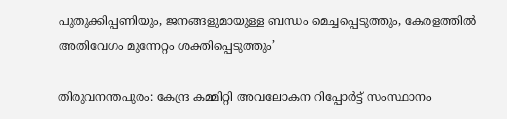പുതുക്കിപ്പണിയും, ജനങ്ങളുമായുള്ള ബന്ധം മെച്ചപ്പെടുത്തും, കേരളത്തിൽ അതിവേഗം മുന്നേറ്റം ശക്തിപ്പെടുത്തും’

തിരുവനന്തപുരം: കേന്ദ്ര കമ്മിറ്റി അവലോകന റിപ്പോർട്ട് സംസ്ഥാനം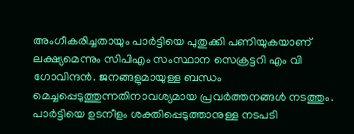അംഗീകരിച്ചതായും പാർട്ടിയെ പുതുക്കി പണിയുകയാണ് ലക്ഷ്യമെന്നും സിപിഎം സംസ്ഥാന സെക്രട്ടറി എം വി ഗോവിന്ദൻ. ജനങ്ങളുമായുള്ള ബന്ധം മെച്ചപ്പെടുത്തുന്നതിനാവശ്യമായ പ്രവർത്തനങ്ങൾ നടത്തും. പാർട്ടിയെ ഉടനീളം ശക്തിപ്പെടുത്താനുള്ള നടപടി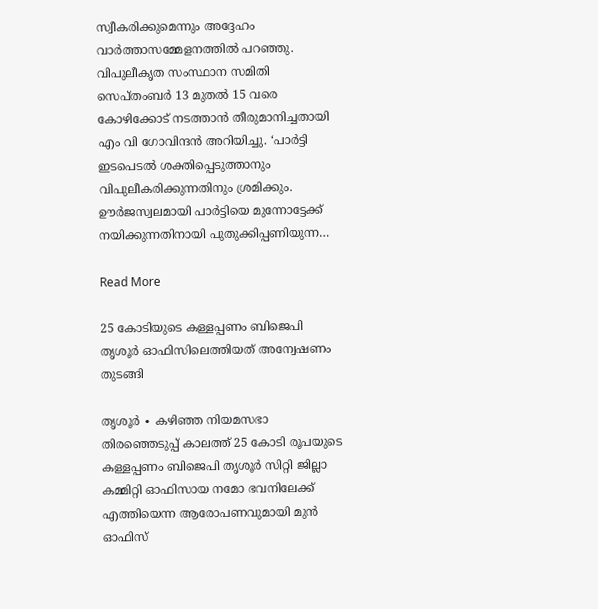സ്വീകരിക്കുമെന്നും അദ്ദേഹം വാർത്താസമ്മേളനത്തിൽ പറഞ്ഞു. വിപുലീകൃത സംസ്ഥാന സമിതി സെപ്തംബർ 13 മുതൽ 15 വരെ കോഴിക്കോട് നടത്താൻ തീരുമാനിച്ചതായി എം വി ഗോവിന്ദൻ അറിയിച്ചു. ‘പാർട്ടി ഇടപെടൽ ശക്തിപ്പെടുത്താനും വിപുലീകരിക്കുന്നതിനും ശ്രമിക്കും. ഊർജസ്വലമായി പാർട്ടിയെ മുന്നോട്ടേക്ക് നയിക്കുന്നതിനായി പുതുക്കിപ്പണിയുന്ന…

Read More

25 കോടിയുടെ കള്ളപ്പണം ബിജെപി തൃശൂർ ഓഫിസിലെത്തിയത് അന്വേഷണം തുടങ്ങി

തൃശൂർ ∙ കഴിഞ്ഞ നിയമസഭാ തിരഞ്ഞെടുപ്പ് കാലത്ത് 25 കോടി രൂപയുടെ കള്ളപ്പണം ബിജെപി തൃശൂർ സിറ്റി ജില്ലാ കമ്മിറ്റി ഓഫിസായ നമോ ഭവനിലേക്ക് എത്തിയെന്ന ആരോപണവുമായി മുൻ ഓഫിസ്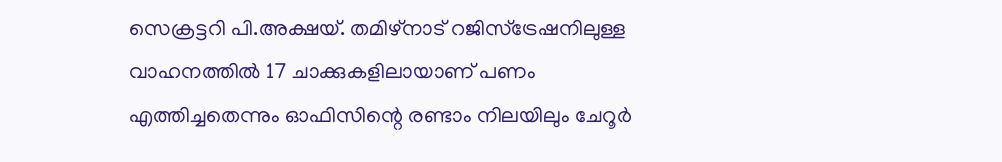സെക്രട്ടറി പി.അക്ഷയ്. തമിഴ്നാട് റജിസ്ട്രേഷനിലുള്ള വാഹനത്തിൽ 17 ചാക്കുകളിലായാണ് പണം എത്തിച്ചതെന്നും ഓഫിസിന്റെ രണ്ടാം നിലയിലും ചേറൂർ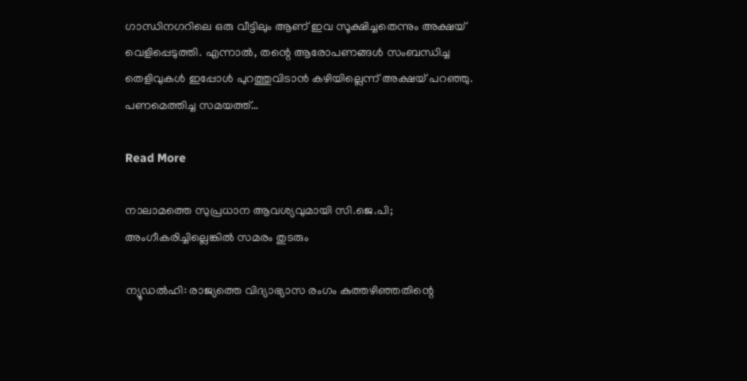ഗാന്ധിനഗറിലെ ഒരു വീട്ടിലും ആണ് ഇവ സൂക്ഷിച്ചതെന്നും അക്ഷയ് വെളിപ്പെടുത്തി. എന്നാൽ, തന്റെ ആരോപണങ്ങൾ സംബന്ധിച്ച തെളിവുകൾ ഇപ്പോൾ പുറത്തുവിടാൻ കഴിയില്ലെന്ന് അക്ഷയ് പറഞ്ഞു. പണമെത്തിച്ച സമയത്ത്…

Read More

നാലാമത്തെ സുപ്രധാന ആവശ്യവുമായി സി.ജെ.പി; അംഗീകരിച്ചില്ലെങ്കിൽ സമരം തുടരും

ന്യൂഡൽഹി: രാജ്യത്തെ വിദ്യാഭ്യാസ രംഗം കുത്തഴിഞ്ഞതിന്റെ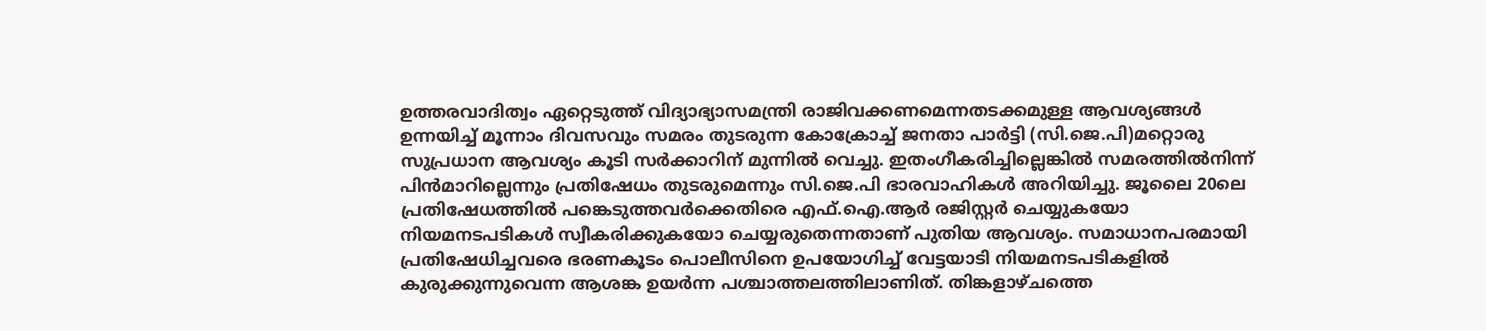ഉത്തരവാദിത്വം ഏറ്റെടുത്ത് വിദ്യാഭ്യാസമന്ത്രി രാജിവക്കണമെന്നതടക്കമുള്ള ആവശ്യങ്ങൾ ഉന്നയിച്ച് മൂന്നാം ദിവസവും സമരം തുടരുന്ന കോക്രോച്ച് ജനതാ പാർട്ടി (സി.ജെ.പി)മറ്റൊരു സുപ്രധാന ആവശ്യം കൂടി സർക്കാറിന് മുന്നിൽ വെച്ചു. ഇതംഗീകരിച്ചില്ലെങ്കിൽ സമരത്തിൽനിന്ന് പിൻമാറില്ലെന്നും പ്രതിഷേധം തുടരുമെന്നും സി.ജെ.പി ഭാരവാഹികൾ അറിയിച്ചു. ജൂലൈ 20ലെ പ്രതിഷേധത്തിൽ പങ്കെടുത്തവർക്കെതിരെ എഫ്.ഐ.ആർ രജിസ്റ്റർ ചെയ്യുകയോ നിയമനടപടികൾ സ്വീകരിക്കുകയോ ചെയ്യരുതെന്നതാണ് പുതിയ ആവശ്യം. സമാധാനപരമായി പ്രതിഷേധിച്ചവരെ ഭരണകൂടം പൊലീസിനെ ഉപയോഗിച്ച് വേട്ടയാടി നിയമനടപടികളിൽ കുരുക്കുന്നുവെന്ന ആശങ്ക ഉയർന്ന പശ്ചാത്തലത്തിലാണിത്. തിങ്കളാഴ്ചത്തെ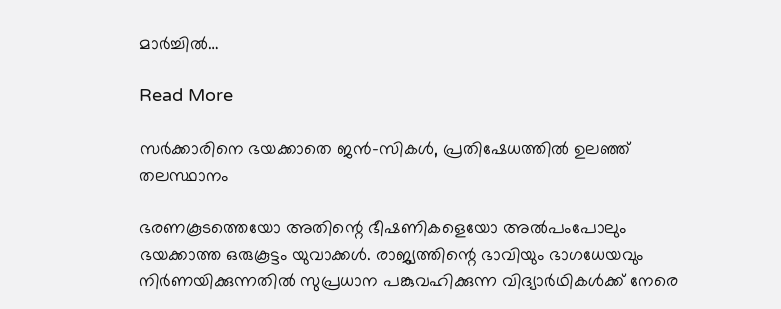മാർച്ചിൽ…

Read More

സർക്കാരിനെ ഭയക്കാതെ ജൻ-സികൾ, പ്രതിഷേധത്തിൽ ഉലഞ്ഞ് തലസ്ഥാനം

ഭരണകൂടത്തെയോ അതിന്റെ ഭീഷണികളെയോ അൽപംപോലും ഭയക്കാത്ത ഒരുകൂട്ടം യുവാക്കൾ. രാജ്യത്തിന്റെ ഭാവിയും ഭാഗധേയവും നിർണയിക്കുന്നതിൽ സുപ്രധാന പങ്കുവഹിക്കുന്ന വിദ്യാർഥികൾക്ക് നേരെ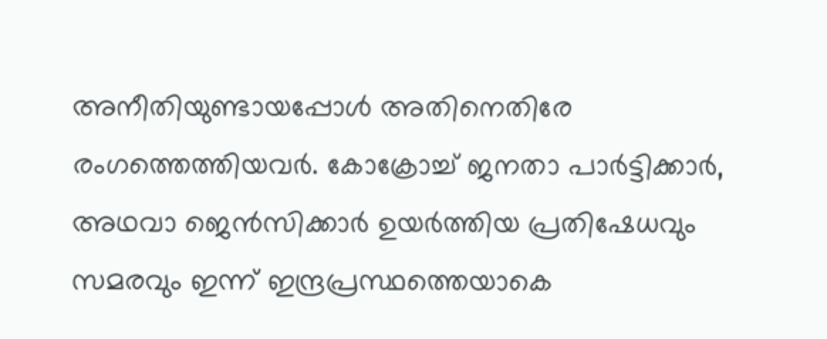അനീതിയുണ്ടായപ്പോൾ അതിനെതിരേ രംഗത്തെത്തിയവർ. കോക്രോച്ച് ജനതാ പാർട്ടിക്കാർ, അഥവാ ജെൻസിക്കാർ ഉയർത്തിയ പ്രതിഷേധവും സമരവും ഇന്ന് ഇന്ദ്രപ്രസ്ഥത്തെയാകെ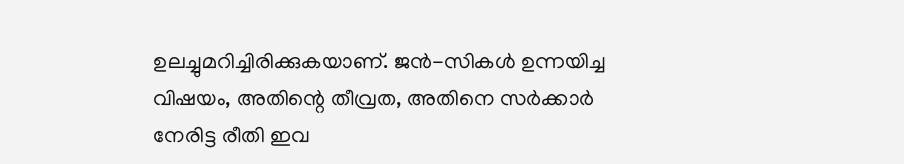ഉലച്ചുമറിച്ചിരിക്കുകയാണ്. ജൻ-സികൾ ഉന്നയിച്ച വിഷയം, അതിന്റെ തീവ്രത, അതിനെ സർക്കാർ നേരിട്ട രീതി ഇവ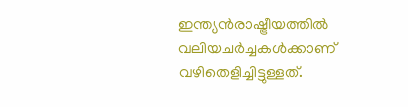ഇന്ത്യൻരാഷ്ട്രീയത്തിൽ വലിയചർച്ചകൾക്കാണ് വഴിതെളിച്ചിട്ടുള്ളത്.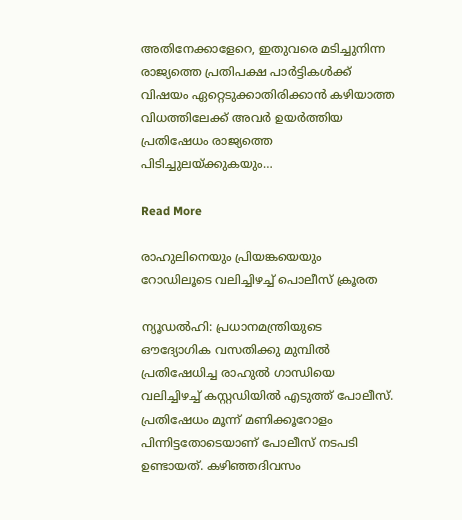അതിനേക്കാളേറെ, ഇതുവരെ മടിച്ചുനിന്ന രാജ്യത്തെ പ്രതിപക്ഷ പാർട്ടികൾക്ക് വിഷയം ഏറ്റെടുക്കാതിരിക്കാൻ കഴിയാത്ത വിധത്തിലേക്ക് അവർ ഉയർത്തിയ പ്രതിഷേധം രാജ്യത്തെ പിടിച്ചുലയ്ക്കുകയും…

Read More

രാഹുലിനെയും പ്രിയങ്കയെയും റോഡിലൂടെ വലിച്ചിഴച്ച് പൊലീസ് ക്രൂരത

ന്യൂഡൽഹി: പ്രധാനമന്ത്രിയുടെ ഔദ്യോഗിക വസതിക്കു മുമ്പിൽ പ്രതിഷേധിച്ച രാഹുൽ ഗാന്ധിയെ വലിച്ചിഴച്ച് കസ്റ്റഡിയിൽ എടുത്ത് പോലീസ്. പ്രതിഷേധം മൂന്ന് മണിക്കൂറോളം പിന്നിട്ടതോടെയാണ് പോലീസ് നടപടി ഉണ്ടായത്. കഴിഞ്ഞദിവസം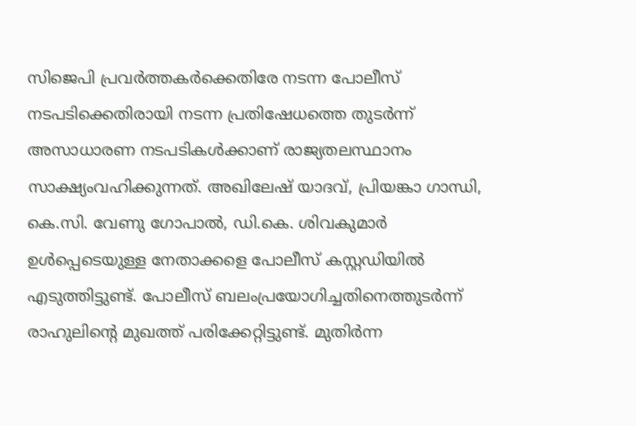സിജെപി പ്രവർത്തകർക്കെതിരേ നടന്ന പോലീസ് നടപടിക്കെതിരായി നടന്ന പ്രതിഷേധത്തെ തുടർന്ന് അസാധാരണ നടപടികൾക്കാണ് രാജ്യതലസ്ഥാനം സാക്ഷ്യംവഹിക്കുന്നത്. അഖിലേഷ് യാദവ്, പ്രിയങ്കാ ഗാന്ധി, കെ.സി. വേണു ഗോപാൽ, ഡി.കെ. ശിവകുമാർ ഉൾപ്പെടെയുള്ള നേതാക്കളെ പോലീസ് കസ്റ്റഡിയിൽ എടുത്തിട്ടുണ്ട്. പോലീസ് ബലംപ്രയോഗിച്ചതിനെത്തുടർന്ന് രാഹുലിന്റെ മുഖത്ത് പരിക്കേറ്റിട്ടുണ്ട്. മുതിർന്ന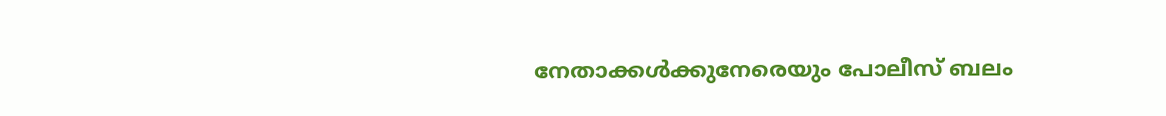നേതാക്കൾക്കുനേരെയും പോലീസ് ബലം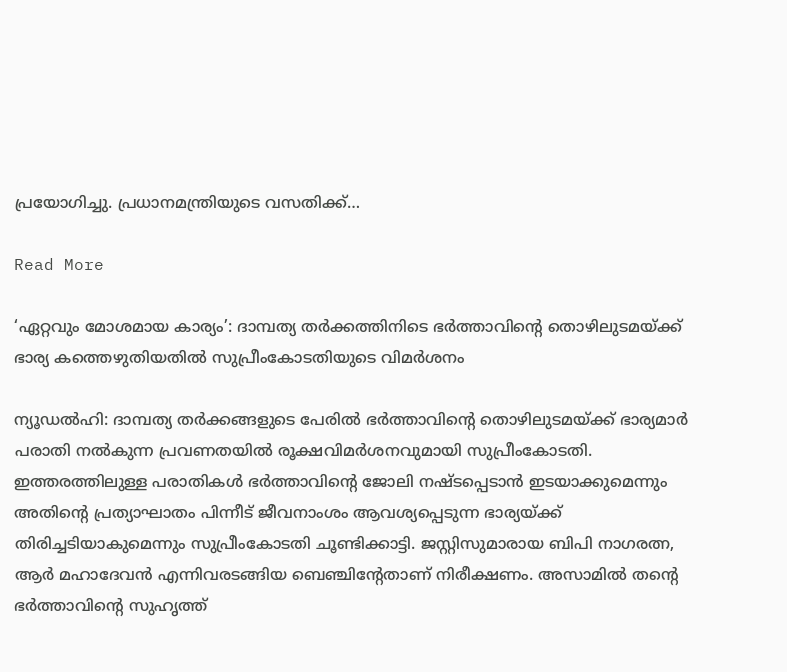പ്രയോഗിച്ചു. പ്രധാനമന്ത്രിയുടെ വസതിക്ക്…

Read More

‘ഏറ്റവും മോശമായ കാര്യം’: ദാമ്പത്യ തർക്കത്തിനിടെ ഭർത്താവിന്റെ തൊഴിലുടമയ്ക്ക് ഭാര്യ കത്തെഴുതിയതിൽ സുപ്രീംകോടതിയുടെ വിമർശനം

ന്യൂഡൽഹി: ദാമ്പത്യ തർക്കങ്ങളുടെ പേരിൽ ഭർത്താവിന്റെ തൊഴിലുടമയ്ക്ക് ഭാര്യമാർ പരാതി നൽകുന്ന പ്രവണതയിൽ രൂക്ഷവിമർശനവുമായി സുപ്രീംകോടതി. ഇത്തരത്തിലുള്ള പരാതികൾ ഭർത്താവിന്റെ ജോലി നഷ്ടപ്പെടാൻ ഇടയാക്കുമെന്നും അതിന്റെ പ്രത്യാഘാതം പിന്നീട് ജീവനാംശം ആവശ്യപ്പെടുന്ന ഭാര്യയ്ക്ക് തിരിച്ചടിയാകുമെന്നും സുപ്രീംകോടതി ചൂണ്ടിക്കാട്ടി. ജസ്റ്റിസുമാരായ ബിപി നാഗരത്ന, ആർ മഹാദേവൻ എന്നിവരടങ്ങിയ ബെഞ്ചിന്റേതാണ് നിരീക്ഷണം. അസാമിൽ തന്റെ ഭർത്താവിന്റെ സുഹൃത്ത്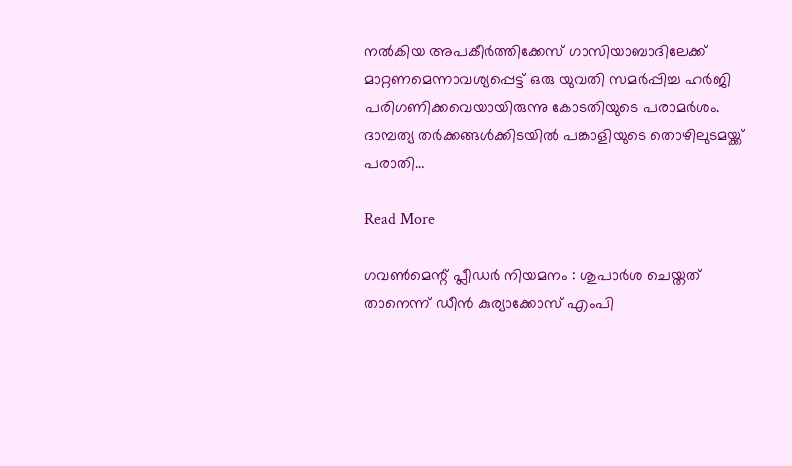നൽകിയ അപകീർത്തിക്കേസ് ഗാസിയാബാദിലേക്ക് മാറ്റണമെന്നാവശ്യപ്പെട്ട് ഒരു യുവതി സമർപ്പിച്ച ഹർജി പരിഗണിക്കവെയായിരുന്നു കോടതിയുടെ പരാമർശം. ദാമ്പത്യ തർക്കങ്ങൾക്കിടയിൽ പങ്കാളിയുടെ തൊഴിലുടമയ്ക്ക് പരാതി…

Read More

ഗവണ്‍മെന്റ് പ്ലീഡര്‍ നിയമനം : ശുപാര്‍ശ ചെയ്തത് താനെന്ന് ഡീന്‍ കുര്യാക്കോസ് എംപി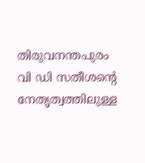തിരുവനന്തപുരം  വി ‍ഡി സതീശന്റെ നേതൃത്വത്തിലുള്ള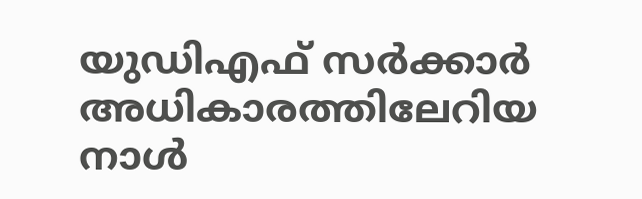യുഡിഎഫ് സര്‍ക്കാര്‍ അധികാരത്തിലേറിയ നാള്‍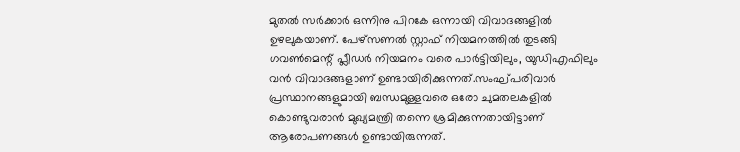മുതല്‍ സര്‍ക്കാര്‍ ഒന്നിനു പിറകേ ഒന്നായി വിവാദങ്ങളില്‍ ഉഴലുകയാണ്. പേഴ്സണല്‍ സ്റ്റാഫ് നിയമനത്തില്‍ തുടങ്ങി ഗവണ്‍മെന്റ് പ്ലീഡര്‍ നിയമനം വരെ പാര്‍ട്ടിയിലും, യുഡിഎഫിലും വന്‍ വിവാദങ്ങളാണ് ഉണ്ടായിരിക്കുന്നത്.സംഘ്പരിവാര്‍ പ്രസ്ഥാനങ്ങളുമായി ബന്ധമുള്ളവരെ ഒരോ ചുമതലകളില്‍ കൊണ്ടുവരാന്‍ മുഖ്യമന്ത്രി തന്നെ ശ്രമിക്കുന്നതായിട്ടാണ് ആരോപണങ്ങള്‍ ഉണ്ടായിരുന്നത്.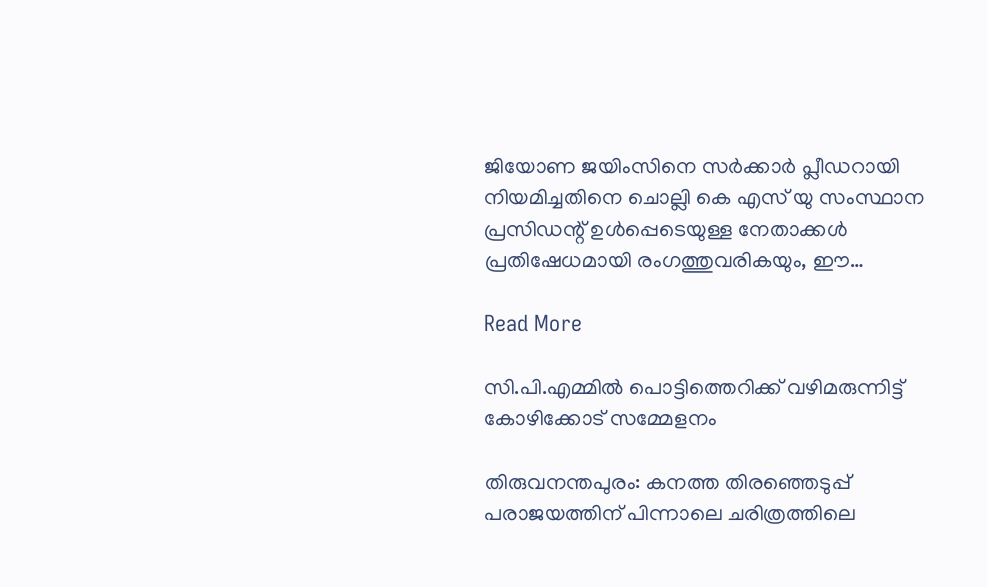ജിയോണ ജയിംസിനെ സര്‍ക്കാര്‍ പ്ലീഡറായി നിയമിച്ചതിനെ ചൊല്ലി കെ എസ് യു സംസ്ഥാന പ്രസി‍ഡന്റ് ഉള്‍പ്പെടെയുള്ള നേതാക്കള്‍ പ്രതിഷേധമായി രംഗത്തുവരികയും, ഈ…

Read More

സി.പി.എമ്മില്‍ പൊട്ടിത്തെറിക്ക് വഴിമരുന്നിട്ട് കോഴിക്കോട് സമ്മേളനം

തിരുവനന്തപുരം: കനത്ത തിരഞ്ഞെടുപ്പ് പരാജയത്തിന് പിന്നാലെ ചരിത്രത്തിലെ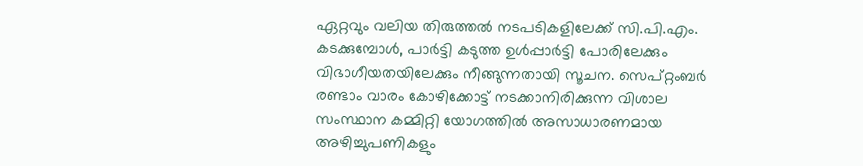ഏറ്റവും വലിയ തിരുത്തല്‍ നടപടികളിലേക്ക് സി.പി.എം. കടക്കുമ്പോള്‍, പാര്‍ട്ടി കടുത്ത ഉള്‍പ്പാര്‍ട്ടി പോരിലേക്കും വിഭാഗീയതയിലേക്കും നീങ്ങുന്നതായി സൂചന. സെപ്റ്റംബര്‍ രണ്ടാം വാരം കോഴിക്കോട്ട് നടക്കാനിരിക്കുന്ന വിശാല സംസ്ഥാന കമ്മിറ്റി യോഗത്തില്‍ അസാധാരണമായ അഴിച്ചുപണികളും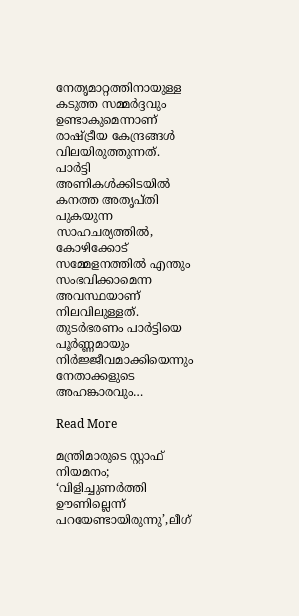നേതൃമാറ്റത്തിനായുള്ള കടുത്ത സമ്മര്‍ദ്ദവും ഉണ്ടാകുമെന്നാണ് രാഷ്ട്രീയ കേന്ദ്രങ്ങള്‍ വിലയിരുത്തുന്നത്. പാര്‍ട്ടി അണികള്‍ക്കിടയില്‍ കനത്ത അതൃപ്തി പുകയുന്ന സാഹചര്യത്തില്‍, കോഴിക്കോട് സമ്മേളനത്തില്‍ എന്തും സംഭവിക്കാമെന്ന അവസ്ഥയാണ് നിലവിലുള്ളത്. തുടര്‍ഭരണം പാര്‍ട്ടിയെ പൂര്‍ണ്ണമായും നിര്‍ജ്ജീവമാക്കിയെന്നും നേതാക്കളുടെ അഹങ്കാരവും…

Read More

മന്ത്രിമാരുടെ സ്റ്റാഫ് നിയമനം; ‘വിളിച്ചുണർത്തി ഊണില്ലെന്ന് പറയേണ്ടായിരുന്നു’,ലീഗ്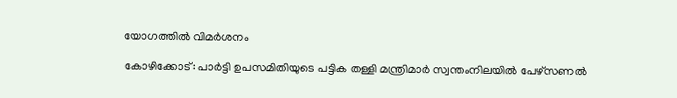യോഗത്തിൽ വിമർശനം

കോഴിക്കോട്: പാർട്ടി ഉപസമിതിയുടെ പട്ടിക തള്ളി മന്ത്രിമാർ സ്വന്തംനിലയിൽ പേഴ്‌സണൽ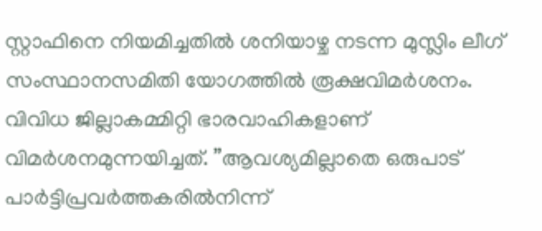സ്റ്റാഫിനെ നിയമിച്ചതിൽ ശനിയാഴ്ച നടന്ന മുസ്ലിം ലീഗ് സംസ്ഥാനസമിതി യോഗത്തിൽ രൂക്ഷവിമർശനം. വിവിധ ജില്ലാകമ്മിറ്റി ഭാരവാഹികളാണ് വിമർശനമുന്നയിച്ചത്. ”ആവശ്യമില്ലാതെ ഒരുപാട് പാർട്ടിപ്രവർത്തകരിൽനിന്ന്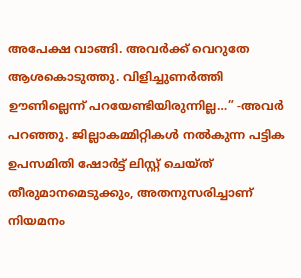അപേക്ഷ വാങ്ങി. അവർക്ക് വെറുതേ ആശകൊടുത്തു. വിളിച്ചുണർത്തി ഊണില്ലെന്ന് പറയേണ്ടിയിരുന്നില്ല…” -അവർ പറഞ്ഞു. ജില്ലാകമ്മിറ്റികൾ നൽകുന്ന പട്ടിക ഉപസമിതി ഷോർട്ട് ലിസ്റ്റ് ചെയ്ത് തീരുമാനമെടുക്കും, അതനുസരിച്ചാണ് നിയമനം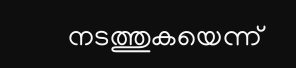നടത്തുകയെന്ന്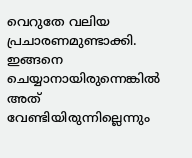വെറുതേ വലിയ പ്രചാരണമുണ്ടാക്കി. ഇങ്ങനെ ചെയ്യാനായിരുന്നെങ്കിൽ അത് വേണ്ടിയിരുന്നില്ലെന്നും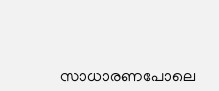സാധാരണപോലെ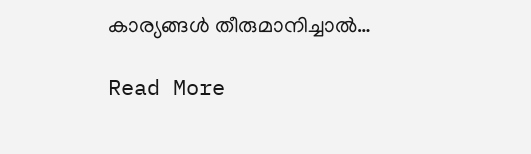കാര്യങ്ങൾ തീരുമാനിച്ചാൽ…

Read More